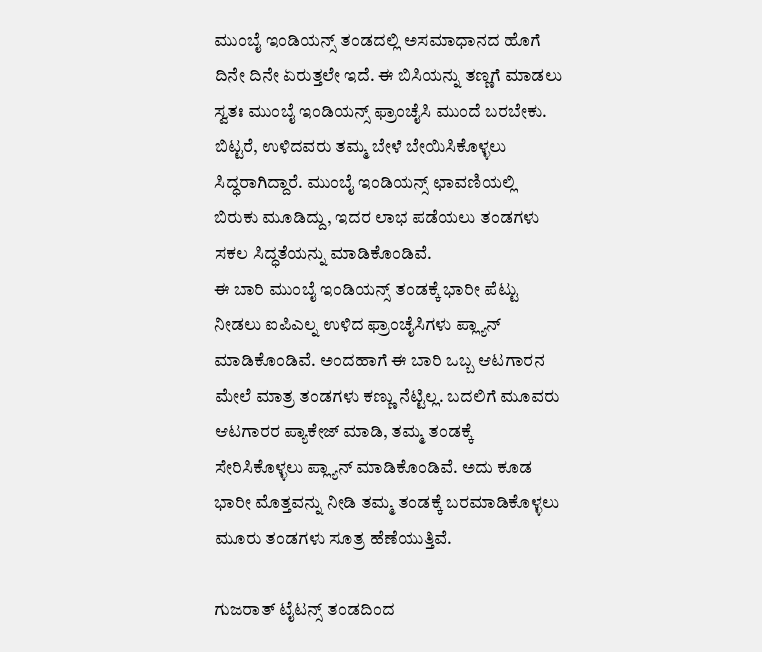ಮುಂಬೈ ಇಂಡಿಯನ್ಸ್ ತಂಡದಲ್ಲಿ ಅಸಮಾಧಾನದ ಹೊಗೆ ದಿನೇ ದಿನೇ ಏರುತ್ತಲೇ ಇದೆ. ಈ ಬಿಸಿಯನ್ನು ತಣ್ಣಗೆ ಮಾಡಲು ಸ್ವತಃ ಮುಂಬೈ ಇಂಡಿಯನ್ಸ್ ಫ್ರಾಂಚೈಸಿ ಮುಂದೆ ಬರಬೇಕು. ಬಿಟ್ಟರೆ, ಉಳಿದವರು ತಮ್ಮ ಬೇಳೆ ಬೇಯಿಸಿಕೊಳ್ಳಲು ಸಿದ್ಧರಾಗಿದ್ದಾರೆ. ಮುಂಬೈ ಇಂಡಿಯನ್ಸ್ ಛಾವಣಿಯಲ್ಲಿ ಬಿರುಕು ಮೂಡಿದ್ದು, ಇದರ ಲಾಭ ಪಡೆಯಲು ತಂಡಗಳು ಸಕಲ ಸಿದ್ಧತೆಯನ್ನು ಮಾಡಿಕೊಂಡಿವೆ.
ಈ ಬಾರಿ ಮುಂಬೈ ಇಂಡಿಯನ್ಸ್ ತಂಡಕ್ಕೆ ಭಾರೀ ಪೆಟ್ಟು ನೀಡಲು ಐಪಿಎಲ್ನ ಉಳಿದ ಫ್ರಾಂಚೈಸಿಗಳು ಪ್ಲ್ಯಾನ್ ಮಾಡಿಕೊಂಡಿವೆ. ಅಂದಹಾಗೆ ಈ ಬಾರಿ ಒಬ್ಬ ಆಟಗಾರನ ಮೇಲೆ ಮಾತ್ರ ತಂಡಗಳು ಕಣ್ಣು ನೆಟ್ಟಿಲ್ಲ. ಬದಲಿಗೆ ಮೂವರು ಆಟಗಾರರ ಪ್ಯಾಕೇಜ್ ಮಾಡಿ, ತಮ್ಮ ತಂಡಕ್ಕೆ ಸೇರಿಸಿಕೊಳ್ಳಲು ಪ್ಲ್ಯಾನ್ ಮಾಡಿಕೊಂಡಿವೆ. ಅದು ಕೂಡ ಭಾರೀ ಮೊತ್ತವನ್ನು ನೀಡಿ ತಮ್ಮ ತಂಡಕ್ಕೆ ಬರಮಾಡಿಕೊಳ್ಳಲು ಮೂರು ತಂಡಗಳು ಸೂತ್ರ ಹೆಣೆಯುತ್ತಿವೆ.

ಗುಜರಾತ್ ಟೈಟನ್ಸ್ ತಂಡದಿಂದ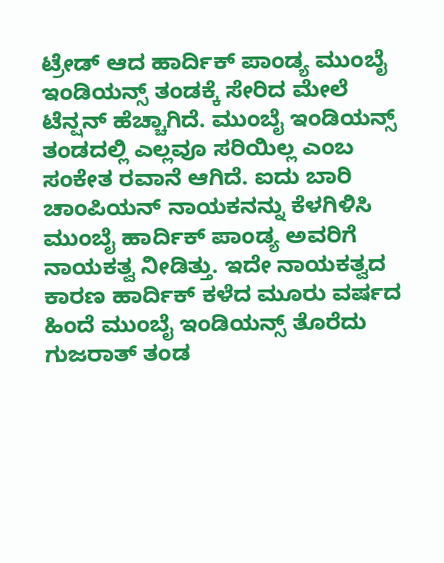ಟ್ರೇಡ್ ಆದ ಹಾರ್ದಿಕ್ ಪಾಂಡ್ಯ ಮುಂಬೈ ಇಂಡಿಯನ್ಸ್ ತಂಡಕ್ಕೆ ಸೇರಿದ ಮೇಲೆ ಟೆನ್ಷನ್ ಹೆಚ್ಚಾಗಿದೆ. ಮುಂಬೈ ಇಂಡಿಯನ್ಸ್ ತಂಡದಲ್ಲಿ ಎಲ್ಲವೂ ಸರಿಯಿಲ್ಲ ಎಂಬ ಸಂಕೇತ ರವಾನೆ ಆಗಿದೆ. ಐದು ಬಾರಿ ಚಾಂಪಿಯನ್ ನಾಯಕನನ್ನು ಕೆಳಗಿಳಿಸಿ ಮುಂಬೈ ಹಾರ್ದಿಕ್ ಪಾಂಡ್ಯ ಅವರಿಗೆ ನಾಯಕತ್ವ ನೀಡಿತ್ತು. ಇದೇ ನಾಯಕತ್ವದ ಕಾರಣ ಹಾರ್ದಿಕ್ ಕಳೆದ ಮೂರು ವರ್ಷದ ಹಿಂದೆ ಮುಂಬೈ ಇಂಡಿಯನ್ಸ್ ತೊರೆದು ಗುಜರಾತ್ ತಂಡ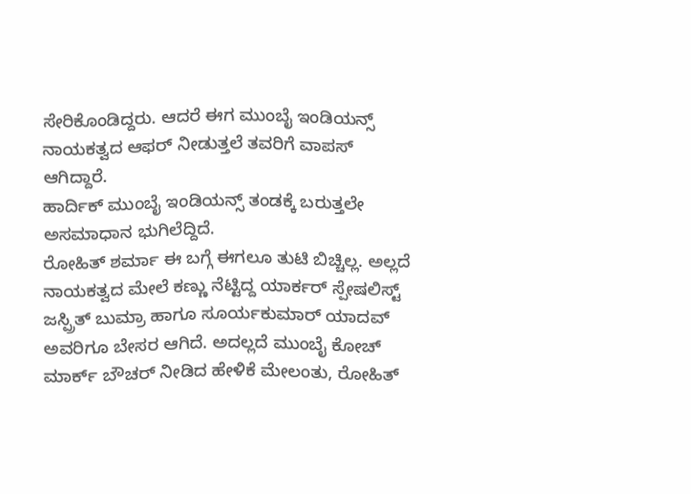ಸೇರಿಕೊಂಡಿದ್ದರು. ಆದರೆ ಈಗ ಮುಂಬೈ ಇಂಡಿಯನ್ಸ್ ನಾಯಕತ್ವದ ಆಫರ್ ನೀಡುತ್ತಲೆ ತವರಿಗೆ ವಾಪಸ್ ಆಗಿದ್ದಾರೆ.
ಹಾರ್ದಿಕ್ ಮುಂಬೈ ಇಂಡಿಯನ್ಸ್ ತಂಡಕ್ಕೆ ಬರುತ್ತಲೇ ಅಸಮಾಧಾನ ಭುಗಿಲೆದ್ದಿದೆ.
ರೋಹಿತ್ ಶರ್ಮಾ ಈ ಬಗ್ಗೆ ಈಗಲೂ ತುಟಿ ಬಿಚ್ಚಿಲ್ಲ. ಅಲ್ಲದೆ ನಾಯಕತ್ವದ ಮೇಲೆ ಕಣ್ಣು ನೆಟ್ಟಿದ್ದ ಯಾರ್ಕರ್ ಸ್ಪೇಷಲಿಸ್ಟ್ ಜಸ್ಪ್ರಿತ್ ಬುಮ್ರಾ ಹಾಗೂ ಸೂರ್ಯಕುಮಾರ್ ಯಾದವ್ ಅವರಿಗೂ ಬೇಸರ ಆಗಿದೆ. ಅದಲ್ಲದೆ ಮುಂಬೈ ಕೋಚ್ ಮಾರ್ಕ್ ಬೌಚರ್ ನೀಡಿದ ಹೇಳಿಕೆ ಮೇಲಂತು, ರೋಹಿತ್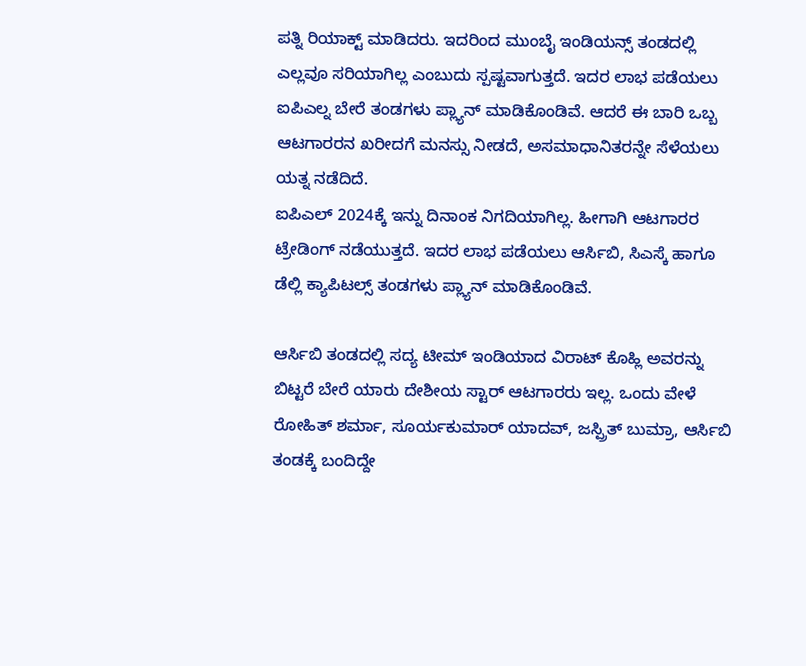ಪತ್ನಿ ರಿಯಾಕ್ಟ್ ಮಾಡಿದರು. ಇದರಿಂದ ಮುಂಬೈ ಇಂಡಿಯನ್ಸ್ ತಂಡದಲ್ಲಿ ಎಲ್ಲವೂ ಸರಿಯಾಗಿಲ್ಲ ಎಂಬುದು ಸ್ಪಷ್ಟವಾಗುತ್ತದೆ. ಇದರ ಲಾಭ ಪಡೆಯಲು ಐಪಿಎಲ್ನ ಬೇರೆ ತಂಡಗಳು ಪ್ಲ್ಯಾನ್ ಮಾಡಿಕೊಂಡಿವೆ. ಆದರೆ ಈ ಬಾರಿ ಒಬ್ಬ ಆಟಗಾರರನ ಖರೀದಗೆ ಮನಸ್ಸು ನೀಡದೆ, ಅಸಮಾಧಾನಿತರನ್ನೇ ಸೆಳೆಯಲು ಯತ್ನ ನಡೆದಿದೆ.
ಐಪಿಎಲ್ 2024ಕ್ಕೆ ಇನ್ನು ದಿನಾಂಕ ನಿಗದಿಯಾಗಿಲ್ಲ. ಹೀಗಾಗಿ ಆಟಗಾರರ ಟ್ರೇಡಿಂಗ್ ನಡೆಯುತ್ತದೆ. ಇದರ ಲಾಭ ಪಡೆಯಲು ಆರ್ಸಿಬಿ, ಸಿಎಸ್ಕೆ ಹಾಗೂ ಡೆಲ್ಲಿ ಕ್ಯಾಪಿಟಲ್ಸ್ ತಂಡಗಳು ಪ್ಲ್ಯಾನ್ ಮಾಡಿಕೊಂಡಿವೆ.

ಆರ್ಸಿಬಿ ತಂಡದಲ್ಲಿ ಸದ್ಯ ಟೀಮ್ ಇಂಡಿಯಾದ ವಿರಾಟ್ ಕೊಹ್ಲಿ ಅವರನ್ನು ಬಿಟ್ಟರೆ ಬೇರೆ ಯಾರು ದೇಶೀಯ ಸ್ಟಾರ್ ಆಟಗಾರರು ಇಲ್ಲ. ಒಂದು ವೇಳೆ ರೋಹಿತ್ ಶರ್ಮಾ, ಸೂರ್ಯಕುಮಾರ್ ಯಾದವ್, ಜಸ್ಪ್ರಿತ್ ಬುಮ್ರಾ, ಆರ್ಸಿಬಿ ತಂಡಕ್ಕೆ ಬಂದಿದ್ದೇ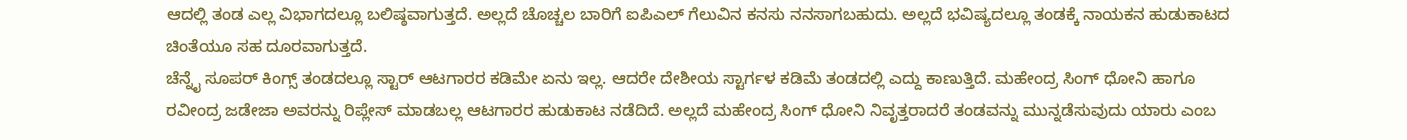ಆದಲ್ಲಿ ತಂಡ ಎಲ್ಲ ವಿಭಾಗದಲ್ಲೂ ಬಲಿಷ್ಠವಾಗುತ್ತದೆ. ಅಲ್ಲದೆ ಚೊಚ್ಚಲ ಬಾರಿಗೆ ಐಪಿಎಲ್ ಗೆಲುವಿನ ಕನಸು ನನಸಾಗಬಹುದು. ಅಲ್ಲದೆ ಭವಿಷ್ಯದಲ್ಲೂ ತಂಡಕ್ಕೆ ನಾಯಕನ ಹುಡುಕಾಟದ ಚಿಂತೆಯೂ ಸಹ ದೂರವಾಗುತ್ತದೆ.
ಚೆನ್ನೈ ಸೂಪರ್ ಕಿಂಗ್ಸ್ ತಂಡದಲ್ಲೂ ಸ್ಟಾರ್ ಆಟಗಾರರ ಕಡಿಮೇ ಏನು ಇಲ್ಲ. ಆದರೇ ದೇಶೀಯ ಸ್ಟಾರ್ಗಳ ಕಡಿಮೆ ತಂಡದಲ್ಲಿ ಎದ್ದು ಕಾಣುತ್ತಿದೆ. ಮಹೇಂದ್ರ ಸಿಂಗ್ ಧೋನಿ ಹಾಗೂ ರವೀಂದ್ರ ಜಡೇಜಾ ಅವರನ್ನು ರಿಪ್ಲೇಸ್ ಮಾಡಬಲ್ಲ ಆಟಗಾರರ ಹುಡುಕಾಟ ನಡೆದಿದೆ. ಅಲ್ಲದೆ ಮಹೇಂದ್ರ ಸಿಂಗ್ ಧೋನಿ ನಿವೃತ್ತರಾದರೆ ತಂಡವನ್ನು ಮುನ್ನಡೆಸುವುದು ಯಾರು ಎಂಬ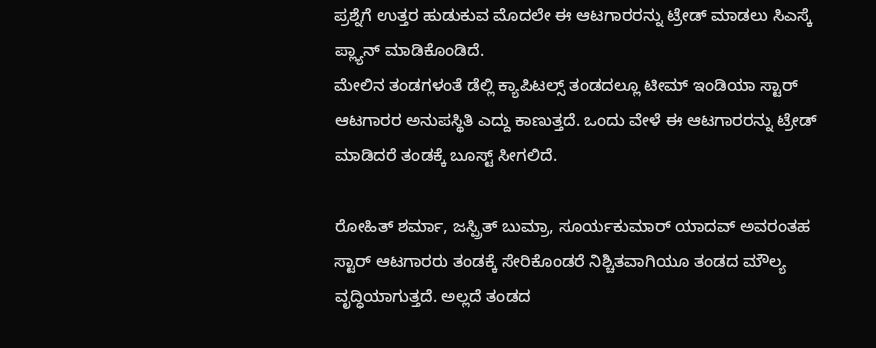ಪ್ರಶ್ನೆಗೆ ಉತ್ತರ ಹುಡುಕುವ ಮೊದಲೇ ಈ ಆಟಗಾರರನ್ನು ಟ್ರೇಡ್ ಮಾಡಲು ಸಿಎಸ್ಕೆ ಪ್ಲ್ಯಾನ್ ಮಾಡಿಕೊಂಡಿದೆ.
ಮೇಲಿನ ತಂಡಗಳಂತೆ ಡೆಲ್ಲಿ ಕ್ಯಾಪಿಟಲ್ಸ್ ತಂಡದಲ್ಲೂ ಟೀಮ್ ಇಂಡಿಯಾ ಸ್ಟಾರ್ ಆಟಗಾರರ ಅನುಪಸ್ಥಿತಿ ಎದ್ದು ಕಾಣುತ್ತದೆ. ಒಂದು ವೇಳೆ ಈ ಆಟಗಾರರನ್ನು ಟ್ರೇಡ್ ಮಾಡಿದರೆ ತಂಡಕ್ಕೆ ಬೂಸ್ಟ್ ಸೀಗಲಿದೆ.

ರೋಹಿತ್ ಶರ್ಮಾ, ಜಸ್ಪ್ರಿತ್ ಬುಮ್ರಾ, ಸೂರ್ಯಕುಮಾರ್ ಯಾದವ್ ಅವರಂತಹ ಸ್ಟಾರ್ ಆಟಗಾರರು ತಂಡಕ್ಕೆ ಸೇರಿಕೊಂಡರೆ ನಿಶ್ಚಿತವಾಗಿಯೂ ತಂಡದ ಮೌಲ್ಯ ವೃದ್ಧಿಯಾಗುತ್ತದೆ. ಅಲ್ಲದೆ ತಂಡದ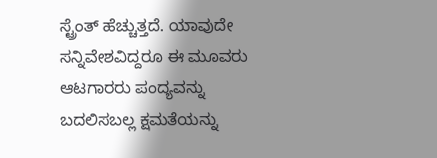ಸ್ಟ್ರೆಂತ್ ಹೆಚ್ಚುತ್ತದೆ. ಯಾವುದೇ ಸನ್ನಿವೇಶವಿದ್ದರೂ ಈ ಮೂವರು ಆಟಗಾರರು ಪಂದ್ಯವನ್ನು ಬದಲಿಸಬಲ್ಲ ಕ್ಷಮತೆಯನ್ನು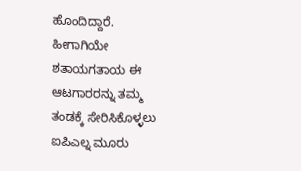ಹೊಂದಿದ್ದಾರೆ. ಹೀಗಾಗಿಯೇ ಶತಾಯಗತಾಯ ಈ ಆಟಗಾರರನ್ನು ತಮ್ಮ ತಂಡಕ್ಕೆ ಸೇರಿಸಿಕೊಳ್ಳಲು ಐಪಿಎಲ್ನ ಮೂರು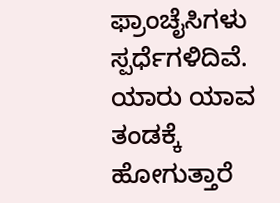ಫ್ರಾಂಚೈಸಿಗಳು ಸ್ಪರ್ಧೆಗಳಿದಿವೆ. ಯಾರು ಯಾವ ತಂಡಕ್ಕೆ ಹೋಗುತ್ತಾರೆ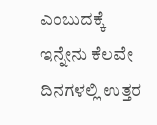ಎಂಬುದಕ್ಕೆ ಇನ್ನೇನು ಕೆಲವೇ ದಿನಗಳಲ್ಲಿ ಉತ್ತರ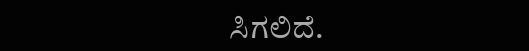ಸಿಗಲಿದೆ.